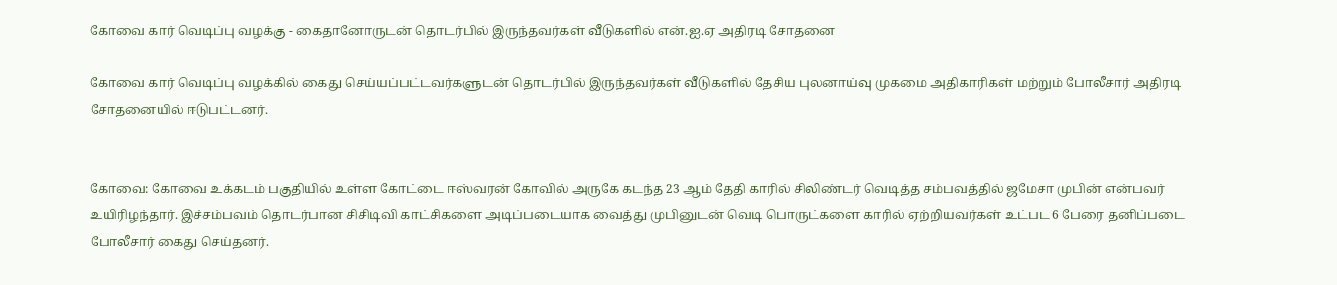கோவை கார் வெடிப்பு வழக்கு - கைதானோருடன் தொடர்பில் இருந்தவர்கள் வீடுகளில் என்.ஐ.ஏ அதிரடி சோதனை

கோவை கார் வெடிப்பு வழக்கில் கைது செய்யப்பட்டவர்களுடன் தொடர்பில் இருந்தவர்கள் வீடுகளில் தேசிய புலனாய்வு முகமை அதிகாரிகள் மற்றும் போலீசார் அதிரடி சோதனையில் ஈடுபட்டனர்.


கோவை: கோவை உக்கடம் பகுதியில் உள்ள கோட்டை ஈஸ்வரன் கோவில் அருகே கடந்த 23 ஆம் தேதி காரில் சிலிண்டர் வெடித்த சம்பவத்தில் ஜமேசா முபின் என்பவர் உயிரிழந்தார். இச்சம்பவம் தொடர்பான சிசிடிவி காட்சிகளை அடிப்படையாக வைத்து முபினுடன் வெடி பொருட்களை காரில் ஏற்றியவர்கள் உட்பட 6 பேரை தனிப்படை போலீசார் கைது செய்தனர்.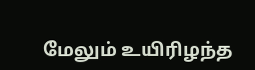மேலும் உயிரிழந்த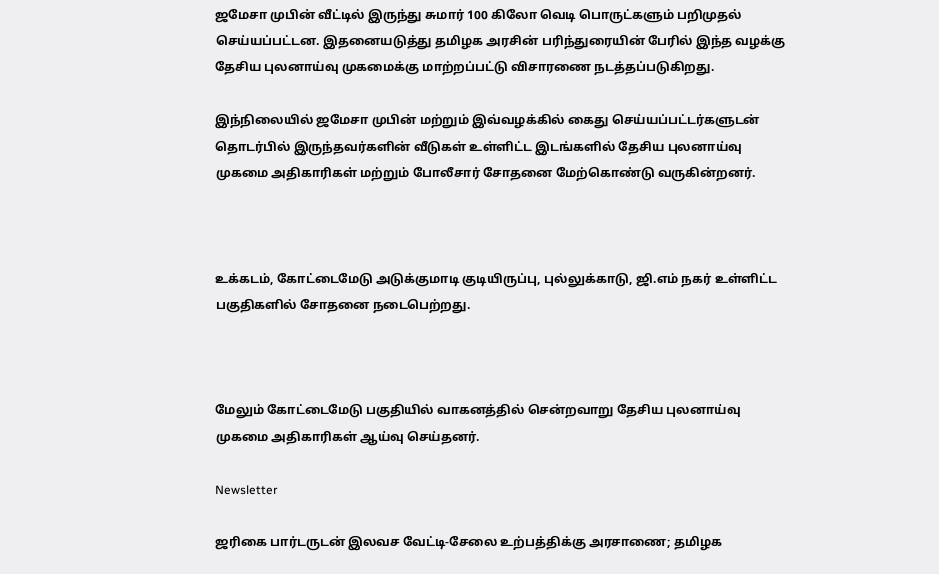ஜமேசா முபின் வீட்டில் இருந்து சுமார் 100 கிலோ வெடி பொருட்களும் பறிமுதல் செய்யப்பட்டன. இதனையடுத்து தமிழக அரசின் பரிந்துரையின் பேரில் இந்த வழக்கு தேசிய புலனாய்வு முகமைக்கு மாற்றப்பட்டு விசாரணை நடத்தப்படுகிறது.

இந்நிலையில் ஜமேசா முபின் மற்றும் இவ்வழக்கில் கைது செய்யப்பட்டர்களுடன் தொடர்பில் இருந்தவர்களின் வீடுகள் உள்ளிட்ட இடங்களில் தேசிய புலனாய்வு முகமை அதிகாரிகள் மற்றும் போலீசார் சோதனை மேற்கொண்டு வருகின்றனர்.



உக்கடம், கோட்டைமேடு அடுக்குமாடி குடியிருப்பு, புல்லுக்காடு, ஜி.எம் நகர் உள்ளிட்ட பகுதிகளில் சோதனை நடைபெற்றது.



மேலும் கோட்டைமேடு பகுதியில் வாகனத்தில் சென்றவாறு தேசிய புலனாய்வு முகமை அதிகாரிகள் ஆய்வு செய்தனர்.

Newsletter

ஜரிகை பார்டருடன் இலவச வேட்டி-சேலை உற்பத்திக்கு அரசாணை; தமிழக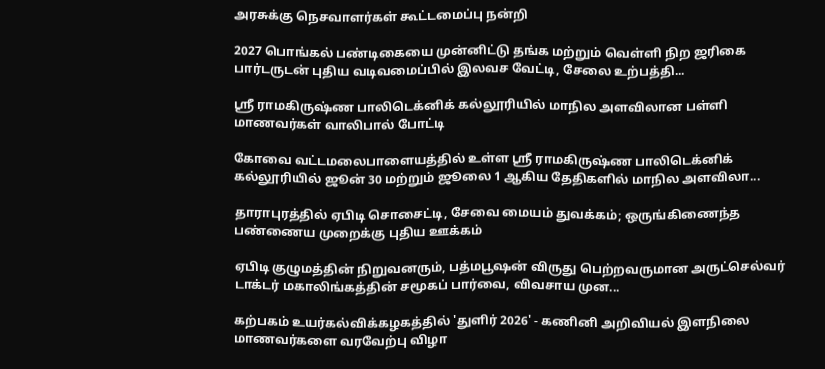அரசுக்கு நெசவாளர்கள் கூட்டமைப்பு நன்றி

2027 பொங்கல் பண்டிகையை முன்னிட்டு தங்க மற்றும் வெள்ளி நிற ஜரிகை பார்டருடன் புதிய வடிவமைப்பில் இலவச வேட்டி, சேலை உற்பத்தி...

ஸ்ரீ ராமகிருஷ்ண பாலிடெக்னிக் கல்லூரியில் மாநில அளவிலான பள்ளி மாணவர்கள் வாலிபால் போட்டி

கோவை வட்டமலைபாளையத்தில் உள்ள ஸ்ரீ ராமகிருஷ்ண பாலிடெக்னிக் கல்லூரியில் ஜூன் 30 மற்றும் ஜூலை 1 ஆகிய தேதிகளில் மாநில அளவிலா...

தாராபுரத்தில் ஏபிடி சொசைட்டி, சேவை மையம் துவக்கம்; ஒருங்கிணைந்த பண்ணைய முறைக்கு புதிய ஊக்கம்

ஏபிடி குழுமத்தின் நிறுவனரும், பத்மபூஷன் விருது பெற்றவருமான அருட்செல்வர் டாக்டர் மகாலிங்கத்தின் சமூகப் பார்வை, விவசாய முன...

கற்பகம் உயர்கல்விக்கழகத்தில் 'துளிர் 2026' - கணினி அறிவியல் இளநிலை மாணவர்களை வரவேற்பு விழா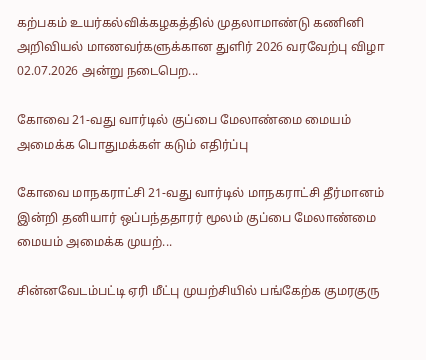கற்பகம் உயர்கல்விக்கழகத்தில் முதலாமாண்டு கணினி அறிவியல் மாணவர்களுக்கான துளிர் 2026 வரவேற்பு விழா 02.07.2026 அன்று நடைபெற...

கோவை 21-வது வார்டில் குப்பை மேலாண்மை மையம் அமைக்க பொதுமக்கள் கடும் எதிர்ப்பு

கோவை மாநகராட்சி 21-வது வார்டில் மாநகராட்சி தீர்மானம் இன்றி தனியார் ஒப்பந்ததாரர் மூலம் குப்பை மேலாண்மை மையம் அமைக்க முயற்...

சின்னவேடம்பட்டி ஏரி மீட்பு முயற்சியில் பங்கேற்க குமரகுரு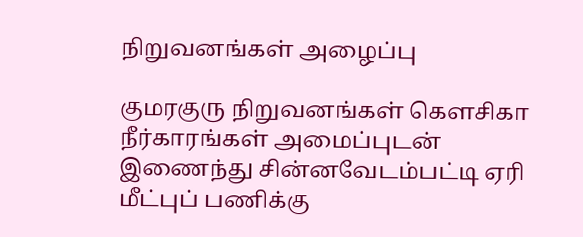நிறுவனங்கள் அழைப்பு

குமரகுரு நிறுவனங்கள் கெளசிகா நீர்காரங்கள் அமைப்புடன் இணைந்து சின்னவேடம்பட்டி ஏரி மீட்புப் பணிக்கு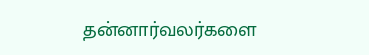தன்னார்வலர்களை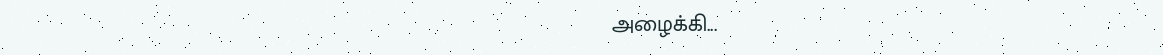அழைக்கி...